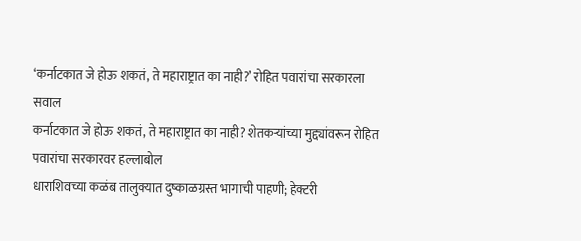‘कर्नाटकात जे होऊ शकतं, ते महाराष्ट्रात का नाही?’ रोहित पवारांचा सरकारला सवाल
कर्नाटकात जे होऊ शकतं, ते महाराष्ट्रात का नाही? शेतकऱ्यांच्या मुद्द्यांवरून रोहित पवारांचा सरकारवर हल्लाबोल
धाराशिवच्या कळंब तालुक्यात दुष्काळग्रस्त भागाची पाहणी; हेक्टरी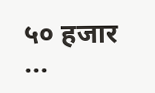५० हजार ...